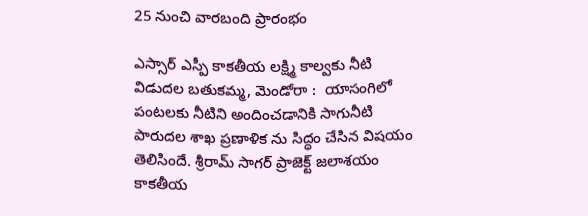25 నుంచి వారబంది ప్రారంభం

ఎస్సార్ ఎస్పీ కాకతీయ లక్ష్మి కాల్వకు నీటి విడుదల బతుకమ్మ, మెండోరా :  యాసంగిలో పంటలకు నీటిని అందించడానికి సాగునీటి పారుదల శాఖ ప్రణాళిక ను సిద్ధం చేసిన విషయం తెలిసిందే. శ్రీరామ్ సాగర్ ప్రాజెక్ట్ జలాశయం కాకతీయ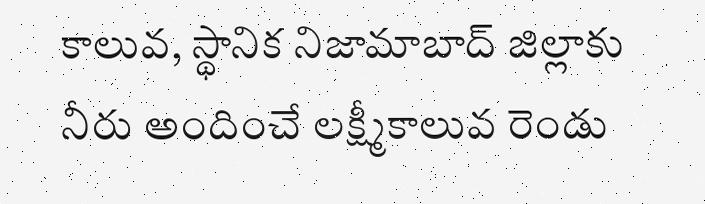కాలువ, స్థానిక నిజామాబాద్ జిల్లాకు నీరు అందించే లక్ష్మీకాలువ రెండు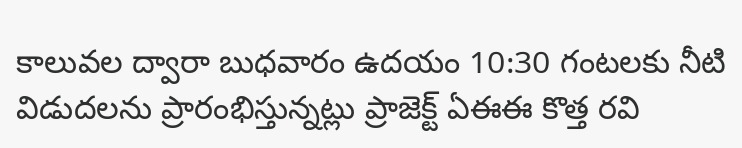కాలువల ద్వారా బుధవారం ఉదయం 10:30 గంటలకు నీటి విడుదలను ప్రారంభిస్తున్నట్లు ప్రాజెక్ట్ ఏఈఈ కొత్త రవి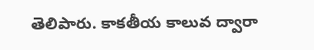తెలిపారు. కాకతీయ కాలువ ద్వారా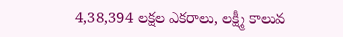4,38,394 లక్షల ఎకరాలు, లక్ష్మీ కాలువ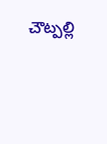చౌట్పల్లి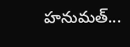హనుమత్...